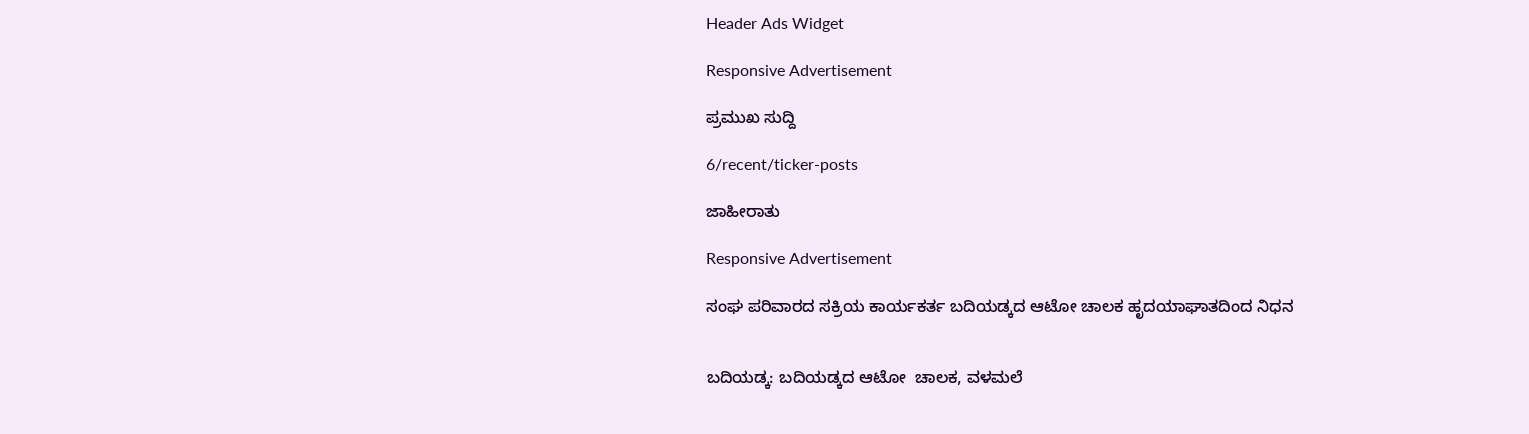Header Ads Widget

Responsive Advertisement

ಪ್ರಮುಖ ಸುದ್ದಿ

6/recent/ticker-posts

ಜಾಹೀರಾತು

Responsive Advertisement

ಸಂಘ ಪರಿವಾರದ ಸಕ್ರಿಯ ಕಾರ್ಯಕರ್ತ ಬದಿಯಡ್ಕದ ಆಟೋ ಚಾಲಕ ಹೃದಯಾಘಾತದಿಂದ ನಿಧನ


ಬದಿಯಡ್ಕ: ಬದಿಯಡ್ಕದ ಆಟೋ  ಚಾಲಕ, ವಳಮಲೆ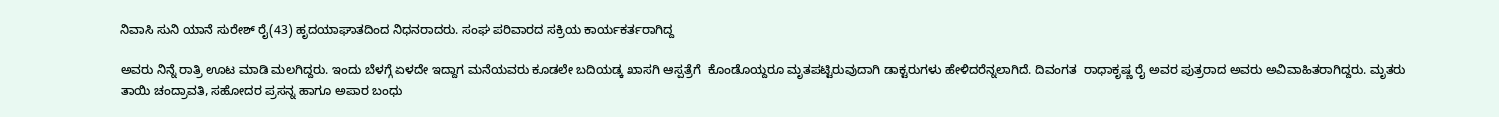ನಿವಾಸಿ ಸುನಿ ಯಾನೆ ಸುರೇಶ್ ರೈ(43) ಹೃದಯಾಘಾತದಿಂದ ನಿಧನರಾದರು. ಸಂಘ ಪರಿವಾರದ ಸಕ್ರಿಯ ಕಾರ್ಯಕರ್ತರಾಗಿದ್ದ

ಅವರು ನಿನ್ನೆ ರಾತ್ರಿ ಊಟ ಮಾಡಿ ಮಲಗಿದ್ದರು. ಇಂದು ಬೆಳಗ್ಗೆ ಏಳದೇ ಇದ್ದಾಗ ಮನೆಯವರು ಕೂಡಲೇ ಬದಿಯಡ್ಕ ಖಾಸಗಿ ಆಸ್ಪತ್ರೆಗೆ  ಕೊಂಡೊಯ್ದರೂ ಮೃತಪಟ್ಟಿರುವುದಾಗಿ ಡಾಕ್ಟರುಗಳು ಹೇಳಿದರೆನ್ನಲಾಗಿದೆ. ದಿವಂಗತ  ರಾಧಾಕೃಷ್ಣ ರೈ ಅವರ ಪುತ್ರರಾದ ಅವರು ಅವಿವಾಹಿತರಾಗಿದ್ದರು. ಮೃತರು ತಾಯಿ ಚಂದ್ರಾವತಿ, ಸಹೋದರ ಪ್ರಸನ್ನ ಹಾಗೂ ಅಪಾರ ಬಂಧು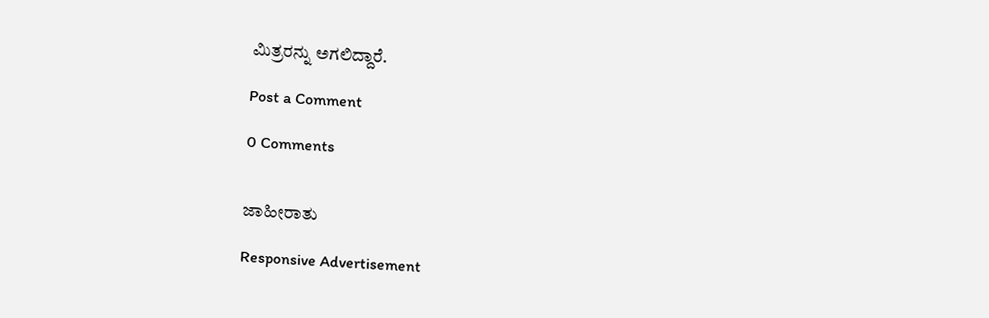ಮಿತ್ರರನ್ನು ಅಗಲಿದ್ದಾರೆ.

Post a Comment

0 Comments


ಜಾಹೀರಾತು

Responsive Advertisement